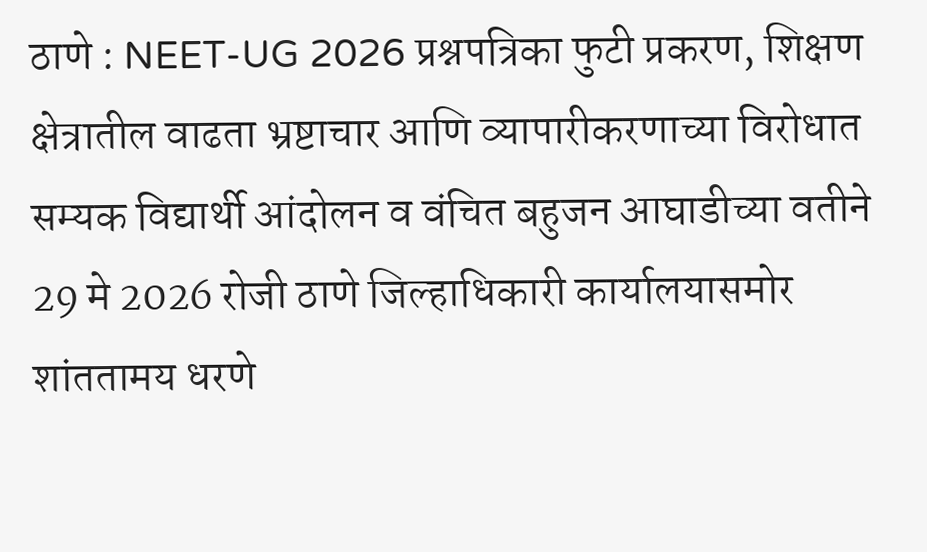ठाणे : NEET-UG 2026 प्रश्नपत्रिका फुटी प्रकरण, शिक्षण क्षेत्रातील वाढता भ्रष्टाचार आणि व्यापारीकरणाच्या विरोधात सम्यक विद्यार्थी आंदोलन व वंचित बहुजन आघाडीच्या वतीने 29 मे 2026 रोजी ठाणे जिल्हाधिकारी कार्यालयासमोर शांततामय धरणे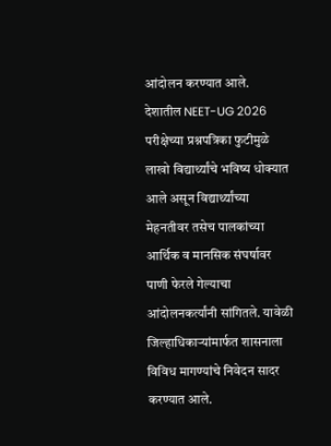आंदोलन करण्यात आले.
देशातील NEET-UG 2026 परीक्षेच्या प्रश्नपत्रिका फुटीमुळे लाखो विद्यार्थ्यांचे भविष्य धोक्यात आले असून विद्यार्थ्यांच्या मेहनतीवर तसेच पालकांच्या आर्थिक व मानसिक संघर्षावर पाणी फेरले गेल्याचा आंदोलनकर्त्यांनी सांगितले. यावेळी जिल्हाधिकाऱ्यांमार्फत शासनाला विविध मागण्यांचे निवेदन सादर करण्यात आले.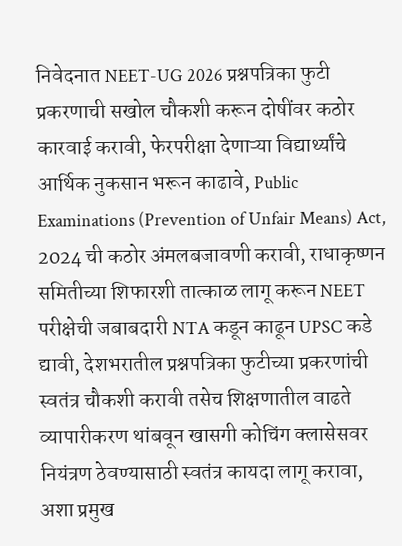निवेदनात NEET-UG 2026 प्रश्नपत्रिका फुटी प्रकरणाची सखोल चौकशी करून दोषींवर कठोर कारवाई करावी, फेरपरीक्षा देणाऱ्या विद्यार्थ्यांचे आर्थिक नुकसान भरून काढावे, Public Examinations (Prevention of Unfair Means) Act, 2024 ची कठोर अंमलबजावणी करावी, राधाकृष्णन समितीच्या शिफारशी तात्काळ लागू करून NEET परीक्षेची जबाबदारी NTA कडून काढून UPSC कडे द्यावी, देशभरातील प्रश्नपत्रिका फुटीच्या प्रकरणांची स्वतंत्र चौकशी करावी तसेच शिक्षणातील वाढते व्यापारीकरण थांबवून खासगी कोचिंग क्लासेसवर नियंत्रण ठेवण्यासाठी स्वतंत्र कायदा लागू करावा, अशा प्रमुख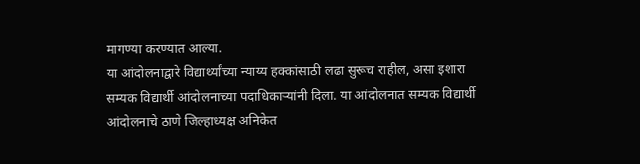मागण्या करण्यात आल्या.
या आंदोलनाद्वारे विद्यार्थ्यांच्या न्याय्य हक्कांसाठी लढा सुरूच राहील, असा इशारा सम्यक विद्यार्थी आंदोलनाच्या पदाधिकाऱ्यांनी दिला. या आंदोलनात सम्यक विद्यार्थी आंदोलनाचे ठाणे जिल्हाध्यक्ष अनिकेत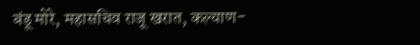बंडू मोरे, महासचिव राजू खरात, कल्याण-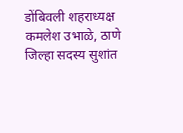डोंबिवली शहराध्यक्ष कमलेश उभाळे, ठाणे जिल्हा सदस्य सुशांत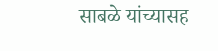साबळे यांच्यासह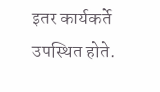इतर कार्यकर्ते उपस्थित होते.